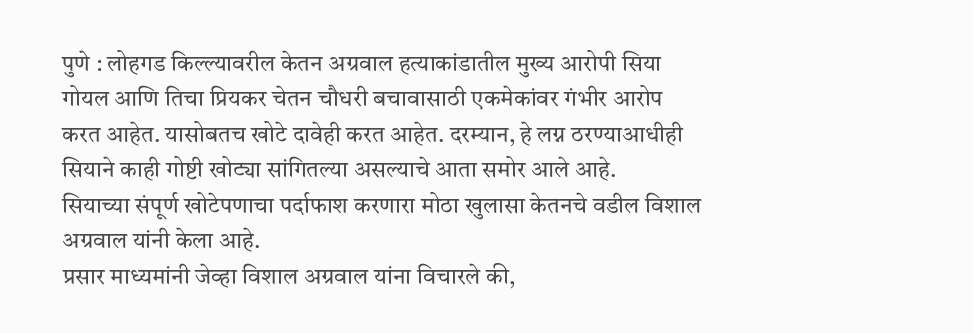पुणे : लोहगड किल्ल्यावरील केतन अग्रवाल हत्याकांडातील मुख्य आरोपी सिया गोयल आणि तिचा प्रियकर चेतन चौधरी बचावासाठी एकमेकांवर गंभीर आरोप करत आहेत. यासोबतच खोटे दावेही करत आहेत. दरम्यान, हे लग्न ठरण्याआधीही सियाने काही गोष्टी खोट्या सांगितल्या असल्याचे आता समोर आले आहे.
सियाच्या संपूर्ण खोटेपणाचा पर्दाफाश करणारा मोठा खुलासा केतनचे वडील विशाल अग्रवाल यांनी केला आहे.
प्रसार माध्यमांनी जेव्हा विशाल अग्रवाल यांना विचारले की,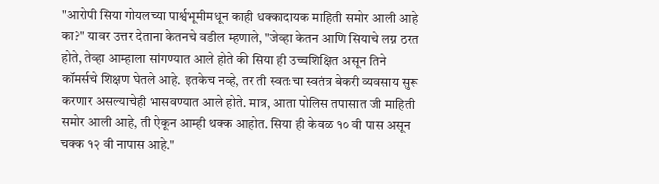"आरोपी सिया गोयलच्या पार्श्वभूमीमधून काही धक्कादायक माहिती समोर आली आहे का?" यावर उत्तर देताना केतनचे वडील म्हणाले, "जेव्हा केतन आणि सियाचे लग्न ठरत होते, तेव्हा आम्हाला सांगण्यात आले होते की सिया ही उच्चशिक्षित असून तिने कॉमर्सचे शिक्षण घेतले आहे. इतकेच नव्हे, तर ती स्वतःचा स्वतंत्र बेकरी व्यवसाय सुरू करणार असल्याचेही भासवण्यात आले होते. मात्र, आता पोलिस तपासात जी माहिती समोर आली आहे, ती ऐकून आम्ही थक्क आहोत. सिया ही केवळ १० वी पास असून चक्क १२ वी नापास आहे."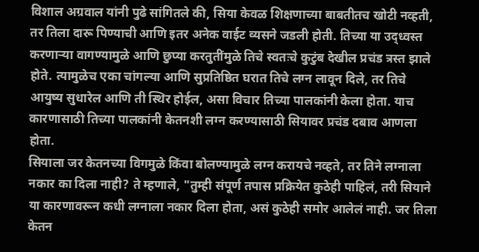विशाल अग्रवाल यांनी पुढे सांगितले की, सिया केवळ शिक्षणाच्या बाबतीतच खोटी नव्हती, तर तिला दारू पिण्याची आणि इतर अनेक वाईट व्यसने जडली होती. तिच्या या उद्ध्वस्त करणाऱ्या वागण्यामुळे आणि छुप्या करतुतींमुळे तिचे स्वतःचे कुटुंब देखील प्रचंड त्रस्त झाले होते. त्यामुळेच एका चांगल्या आणि सुप्रतिष्ठित घरात तिचे लग्न लावून दिले, तर तिचे आयुष्य सुधारेल आणि ती स्थिर होईल, असा विचार तिच्या पालकांनी केला होता. याच कारणासाठी तिच्या पालकांनी केतनशी लग्न करण्यासाठी सियावर प्रचंड दबाव आणला होता.
सियाला जर केतनच्या विगमुळे किंवा बोलण्यामुळे लग्न करायचे नव्हते, तर तिने लग्नाला नकार का दिला नाही? ते म्हणाले, "तुम्ही संपूर्ण तपास प्रक्रियेत कुठेही पाहिलं, तरी सियाने या कारणावरून कधी लग्नाला नकार दिला होता, असं कुठेही समोर आलेलं नाही. जर तिला केतन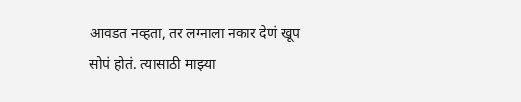आवडत नव्हता, तर लग्नाला नकार देणं खूप सोपं होतं. त्यासाठी माझ्या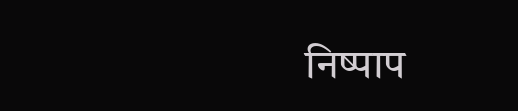निष्पाप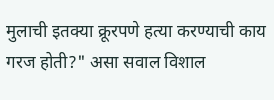मुलाची इतक्या क्रूरपणे हत्या करण्याची काय गरज होती?" असा सवाल विशाल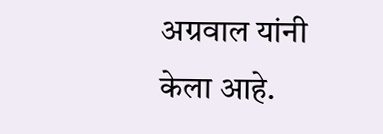अग्रवाल यांनी केला आहे.